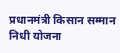प्रधानमंत्री किसान सम्मान निधी योजना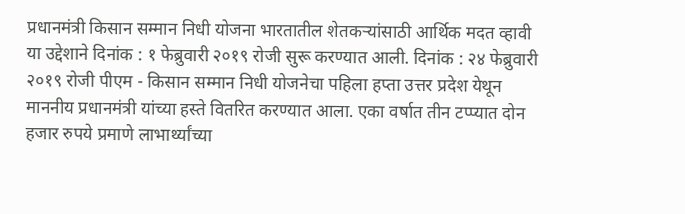प्रधानमंत्री किसान सम्मान निधी योजना भारतातील शेतकऱ्यांसाठी आर्थिक मदत व्हावी या उद्देशाने दिनांक : १ फेब्रुवारी २०१९ रोजी सुरू करण्यात आली. दिनांक : २४ फेब्रुवारी २०१९ रोजी पीएम - किसान सम्मान निधी योजनेचा पहिला हप्ता उत्तर प्रदेश येथून माननीय प्रधानमंत्री यांच्या हस्ते वितरित करण्यात आला. एका वर्षात तीन टप्प्यात दोन हजार रुपये प्रमाणे लाभार्थ्यांच्या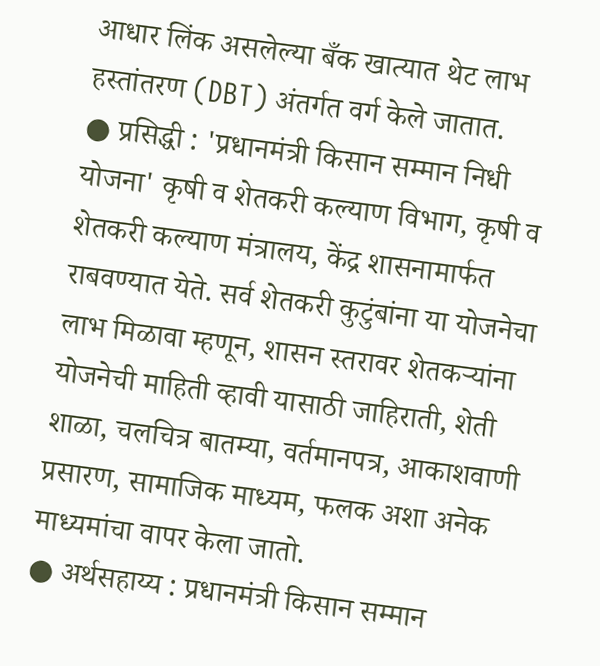आधार लिंक असलेल्या बँक खात्यात थेट लाभ हस्तांतरण (DBT) अंतर्गत वर्ग केले जातात.
● प्रसिद्धी : 'प्रधानमंत्री किसान सम्मान निधी योजना' कृषी व शेतकरी कल्याण विभाग, कृषी व शेतकरी कल्याण मंत्रालय, केंद्र शासनामार्फत राबवण्यात येते. सर्व शेतकरी कुटुंबांना या योजनेचा लाभ मिळावा म्हणून, शासन स्तरावर शेतकऱ्यांना योजनेची माहिती व्हावी यासाठी जाहिराती, शेती शाळा, चलचित्र बातम्या, वर्तमानपत्र, आकाशवाणी प्रसारण, सामाजिक माध्यम, फलक अशा अनेक माध्यमांचा वापर केला जातो.
● अर्थसहाय्य : प्रधानमंत्री किसान सम्मान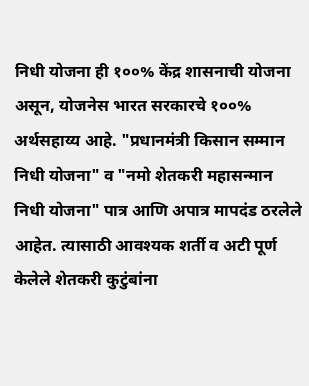निधी योजना ही १००% केंद्र शासनाची योजना असून, योजनेस भारत सरकारचे १००% अर्थसहाय्य आहे. "प्रधानमंत्री किसान सम्मान निधी योजना" व "नमो शेतकरी महासन्मान निधी योजना" पात्र आणि अपात्र मापदंड ठरलेले आहेत. त्यासाठी आवश्यक शर्ती व अटी पूर्ण केलेले शेतकरी कुटुंबांना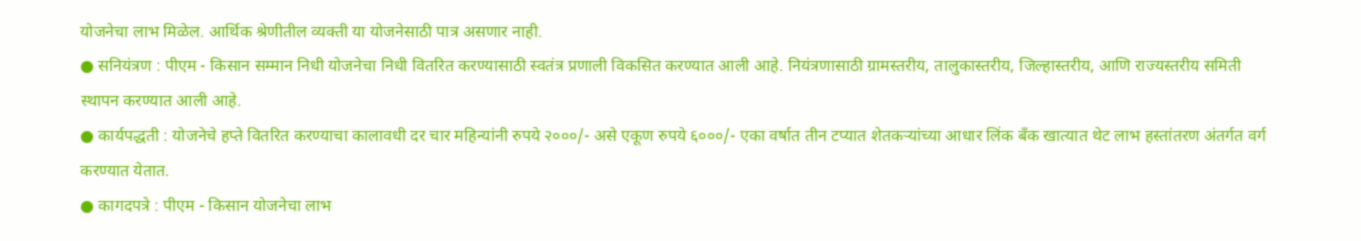योजनेचा लाभ मिळेल. आर्थिक श्रेणीतील व्यक्ती या योजनेसाठी पात्र असणार नाही.
● सनियंत्रण : पीएम - किसान सम्मान निधी योजनेचा निधी वितरित करण्यासाठी स्वतंत्र प्रणाली विकसित करण्यात आली आहे. नियंत्रणासाठी ग्रामस्तरीय, तालुकास्तरीय, जिल्हास्तरीय, आणि राज्यस्तरीय समिती स्थापन करण्यात आली आहे.
● कार्यपद्धती : योजनेचे हप्ते वितरित करण्याचा कालावधी दर चार महिन्यांनी रुपये २०००/- असे एकूण रुपये ६०००/- एका वर्षात तीन टप्यात शेतकऱ्यांच्या आधार लिंक बँक खात्यात थेट लाभ हस्तांतरण अंतर्गत वर्ग करण्यात येतात.
● कागदपत्रे : पीएम - किसान योजनेचा लाभ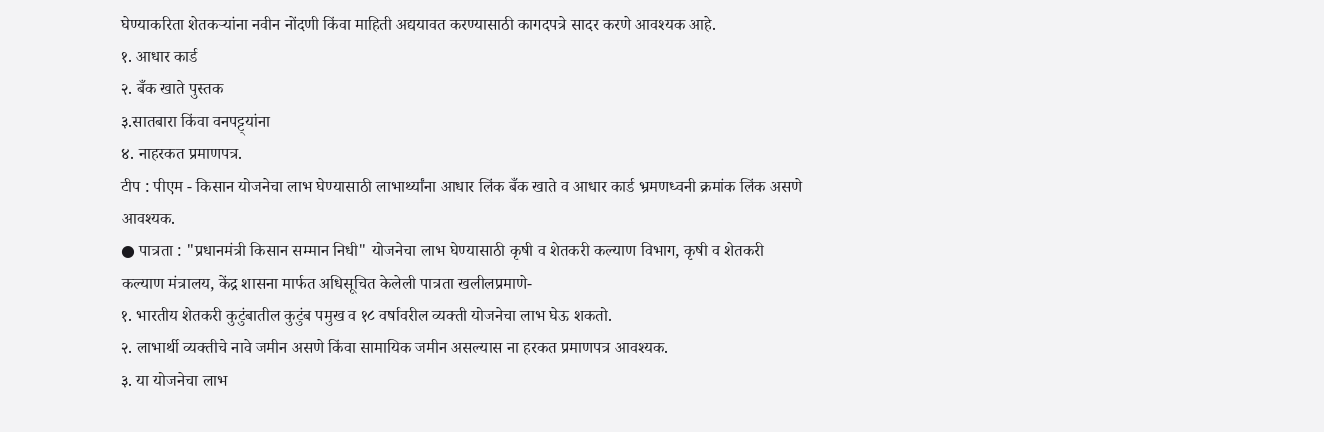घेण्याकरिता शेतकऱ्यांना नवीन नोंदणी किंवा माहिती अद्ययावत करण्यासाठी कागदपत्रे सादर करणे आवश्यक आहे.
१. आधार कार्ड
२. बँक खाते पुस्तक
३.सातबारा किंवा वनपट्ट्यांना
४. नाहरकत प्रमाणपत्र.
टीप : पीएम - किसान योजनेचा लाभ घेण्यासाठी लाभार्थ्यांना आधार लिंक बँक खाते व आधार कार्ड भ्रमणध्वनी क्रमांक लिंक असणे आवश्यक.
● पात्रता : "प्रधानमंत्री किसान सम्मान निधी" योजनेचा लाभ घेण्यासाठी कृषी व शेतकरी कल्याण विभाग, कृषी व शेतकरी कल्याण मंत्रालय, केंद्र शासना मार्फत अधिसूचित केलेली पात्रता खलीलप्रमाणे-
१. भारतीय शेतकरी कुटुंबातील कुटुंब पमुख व १८ वर्षावरील व्यक्ती योजनेचा लाभ घेऊ शकतो.
२. लाभार्थी व्यक्तीचे नावे जमीन असणे किंवा सामायिक जमीन असल्यास ना हरकत प्रमाणपत्र आवश्यक.
३. या योजनेचा लाभ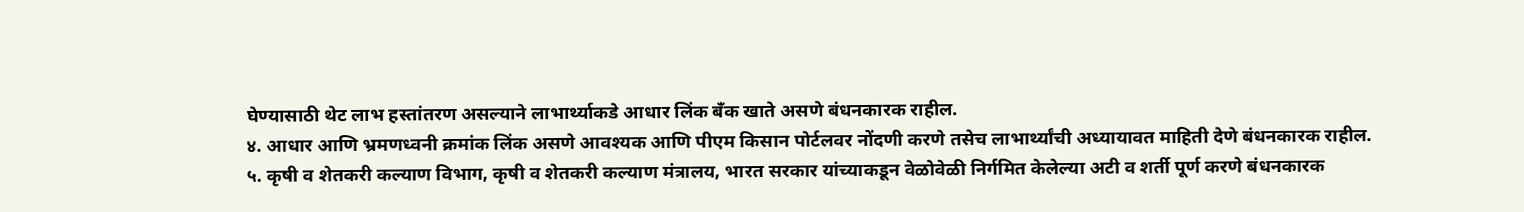घेण्यासाठी थेट लाभ हस्तांतरण असल्याने लाभार्थ्याकडे आधार लिंक बँक खाते असणे बंधनकारक राहील.
४. आधार आणि भ्रमणध्वनी क्रमांक लिंक असणे आवश्यक आणि पीएम किसान पोर्टलवर नोंदणी करणे तसेच लाभार्थ्यांची अध्यायावत माहिती देणे बंधनकारक राहील.
५. कृषी व शेतकरी कल्याण विभाग, कृषी व शेतकरी कल्याण मंत्रालय, भारत सरकार यांच्याकडून वेळोवेळी निर्गमित केलेल्या अटी व शर्ती पूर्ण करणे बंधनकारक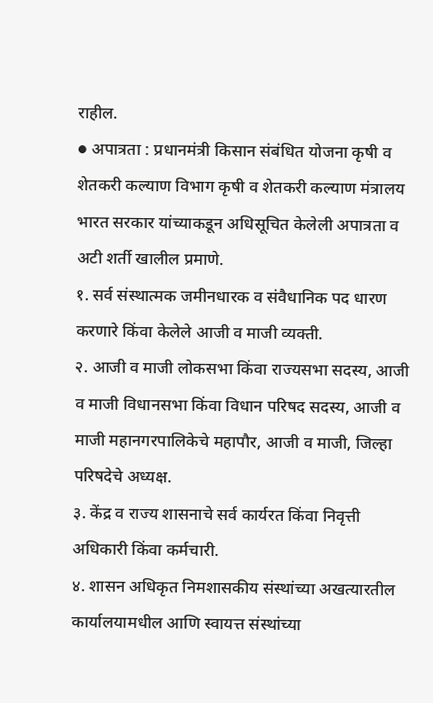राहील.
● अपात्रता : प्रधानमंत्री किसान संबंधित योजना कृषी व शेतकरी कल्याण विभाग कृषी व शेतकरी कल्याण मंत्रालय भारत सरकार यांच्याकडून अधिसूचित केलेली अपात्रता व अटी शर्ती खालील प्रमाणे.
१. सर्व संस्थात्मक जमीनधारक व संवैधानिक पद धारण करणारे किंवा केलेले आजी व माजी व्यक्ती.
२. आजी व माजी लोकसभा किंवा राज्यसभा सदस्य, आजी व माजी विधानसभा किंवा विधान परिषद सदस्य, आजी व माजी महानगरपालिकेचे महापौर, आजी व माजी, जिल्हा परिषदेचे अध्यक्ष.
३. केंद्र व राज्य शासनाचे सर्व कार्यरत किंवा निवृत्ती अधिकारी किंवा कर्मचारी.
४. शासन अधिकृत निमशासकीय संस्थांच्या अखत्यारतील कार्यालयामधील आणि स्वायत्त संस्थांच्या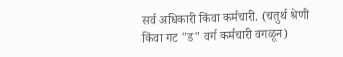सर्व अधिकारी किंवा कर्मचारी. (चतुर्थ श्रेणी किंवा गट "ड" वर्ग कर्मचारी वगळून)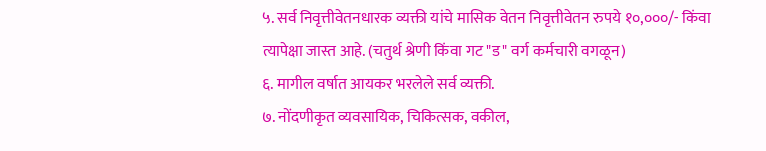५. सर्व निवृत्तीवेतनधारक व्यक्ती यांचे मासिक वेतन निवृत्तीवेतन रुपये १०,०००/- किंवा त्यापेक्षा जास्त आहे. (चतुर्थ श्रेणी किंवा गट "ड" वर्ग कर्मचारी वगळून)
६. मागील वर्षात आयकर भरलेले सर्व व्यक्ती.
७. नोंदणीकृत व्यवसायिक, चिकित्सक, वकील,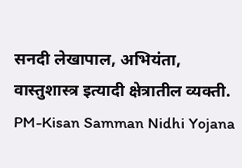सनदी लेखापाल, अभियंता, वास्तुशास्त्र इत्यादी क्षेत्रातील व्यक्ती. PM-Kisan Samman Nidhi Yojana